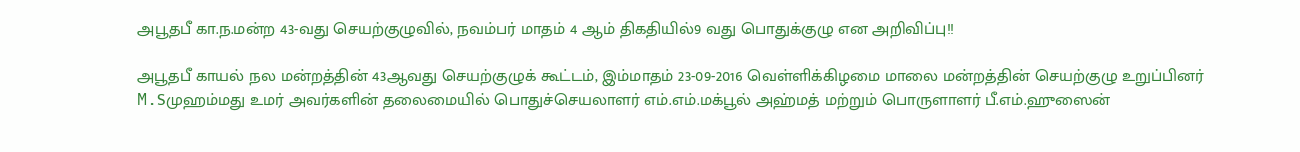அபூதபீ கா.ந.மன்ற 43-வது செயற்குழுவில், நவம்பர் மாதம் 4 ஆம் திகதியில்9 வது பொதுக்குழு என அறிவிப்பு!!

அபூதபீ காயல் நல மன்றத்தின் 43ஆவது செயற்குழுக் கூட்டம், இம்மாதம் 23-09-2016 வெள்ளிக்கிழமை மாலை மன்றத்தின் செயற்குழு உறுப்பினர் M.Sமுஹம்மது உமர் அவர்களின் தலைமையில் பொதுச்செயலாளர் எம்.எம்.மக்பூல் அஹ்மத் மற்றும் பொருளாளர் பீ.எம்.ஹுஸைன்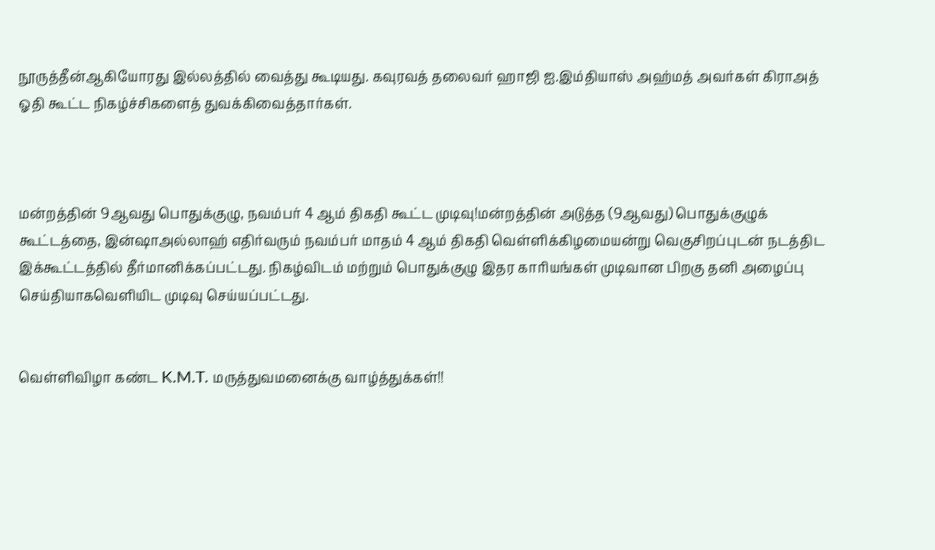நூருத்தீன்ஆகியோரது இல்லத்தில் வைத்து கூடியது. கவுரவத் தலைவர் ஹாஜி ஐ.இம்தியாஸ் அஹ்மத் அவர்கள் கிராஅத் ஓதி கூட்ட நிகழ்ச்சிகளைத் துவக்கிவைத்தார்கள்.



மன்றத்தின் 9ஆவது பொதுக்குழு, நவம்பர் 4 ஆம் திகதி கூட்ட முடிவு!மன்றத்தின் அடுத்த (9ஆவது) பொதுக்குழுக் கூட்டத்தை, இன்ஷாஅல்லாஹ் எதிர்வரும் நவம்பர் மாதம் 4 ஆம் திகதி வெள்ளிக்கிழமையன்று வெகுசிறப்புடன் நடத்திட இக்கூட்டத்தில் தீர்மானிக்கப்பட்டது. நிகழ்விடம் மற்றும் பொதுக்குழு இதர காரியங்கள் முடிவான பிறகு தனி அழைப்பு செய்தியாகவெளியிட முடிவு செய்யப்பட்டது.


வெள்ளிவிழா கண்ட K.M.T. மருத்துவமனைக்கு வாழ்த்துக்கள்!!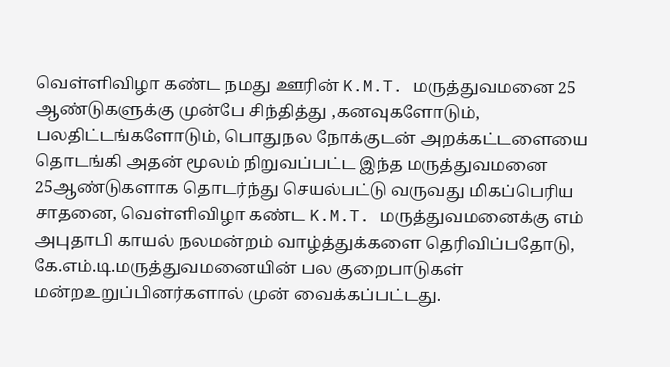வெள்ளிவிழா கண்ட நமது ஊரின் K.M.T. மருத்துவமனை 25 ஆண்டுகளுக்கு முன்பே சிந்தித்து ,கனவுகளோடும், பலதிட்டங்களோடும், பொதுநல நோக்குடன் அறக்கட்டளையை தொடங்கி அதன் மூலம் நிறுவப்பட்ட இந்த மருத்துவமனை 25ஆண்டுகளாக தொடர்ந்து செயல்பட்டு வருவது மிகப்பெரிய சாதனை, வெள்ளிவிழா கண்ட K.M.T. மருத்துவமனைக்கு எம் அபுதாபி காயல் நலமன்றம் வாழ்த்துக்களை தெரிவிப்பதோடு,
கே.எம்.டி.மருத்துவமனையின் பல குறைபாடுகள் மன்றஉறுப்பினர்களால் முன் வைக்கப்பட்டது.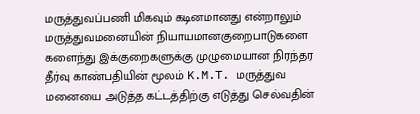மருத்துவப்பணி மிகவும் கடினமானது என்றாலும் மருத்துவமனையின் நியாயமானகுறைபாடுகளை களைந்து இக்குறைகளுக்கு முழுமையான நிரந்தர தீர்வு காண்பதியின் மூலம் K.M.T. மருத்துவ மனையை அடுத்த கட்டத்திற்கு எடுத்து செல்வதின்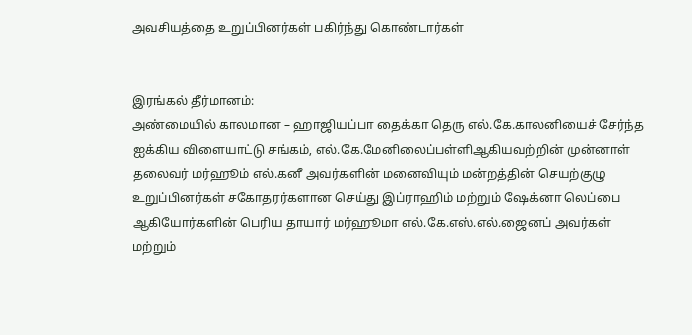அவசியத்தை உறுப்பினர்கள் பகிர்ந்து கொண்டார்கள்


இரங்கல் தீர்மானம்:
அண்மையில் காலமான – ஹாஜியப்பா தைக்கா தெரு எல்.கே.காலனியைச் சேர்ந்த ஐக்கிய விளையாட்டு சங்கம், எல்.கே.மேனிலைப்பள்ளிஆகியவற்றின் முன்னாள் தலைவர் மர்ஹூம் எல்.கனீ அவர்களின் மனைவியும் மன்றத்தின் செயற்குழு உறுப்பினர்கள் சகோதரர்களான செய்து இப்ராஹிம் மற்றும் ஷேக்னா லெப்பை ஆகியோர்களின் பெரிய தாயார் மர்ஹூமா எல்.கே.எஸ்.எல்.ஜைனப் அவர்கள் மற்றும்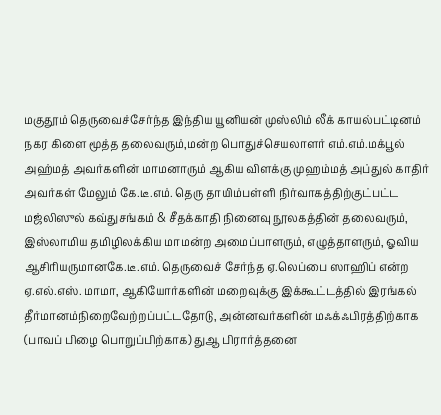மகுதூம் தெருவைச்சேர்ந்த இந்திய யூனியன் முஸ்லிம் லீக் காயல்பட்டினம் நகர கிளை மூத்த தலைவரும்,மன்ற பொதுச்செயலாளர் எம்.எம்.மக்பூல் அஹ்மத் அவர்களின் மாமனாரும் ஆகிய விளக்கு முஹம்மத் அப்துல் காதிர் அவர்கள் மேலும் கே.டீ.எம். தெரு தாயிம்பள்ளி நிர்வாகத்திற்குட்பட்ட மஜ்லிஸுல் கவ்துசங்கம் & சீதக்காதி நினைவு நூலகத்தின் தலைவரும்,
இஸ்லாமிய தமிழிலக்கிய மாமன்ற அமைப்பாளரும், எழுத்தாளரும், ஓவிய ஆசிரியருமானகே.டீ.எம். தெருவைச் சேர்ந்த ஏ.லெப்பை ஸாஹிப் என்ற ஏ.எல்.எஸ். மாமா, ஆகியோர்களின் மறைவுக்கு இக்கூட்டத்தில் இரங்கல் தீர்மானம்நிறைவேற்றப்பட்டதோடு, அன்னவர்களின் மஃக்ஃபிரத்திற்காக (பாவப் பிழை பொறுப்பிற்காக) துஆ பிரார்த்தனை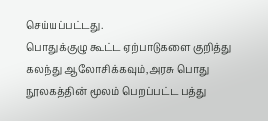செய்யப்பட்டது.
பொதுக்குழு கூட்ட ஏற்பாடுகளை குறித்து கலந்து ஆலோசிக்கவும்,அரசு பொது நூலகத்தின் மூலம் பெறப்பட்ட பத்து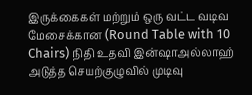இருக்கைகள் மற்றும் ஒரு வட்ட வடிவ மேசைக்கான (Round Table with 10 Chairs) நிதி உதவி இன்ஷாஅல்லாஹ் அடுத்த செயற்குழுவில் முடிவு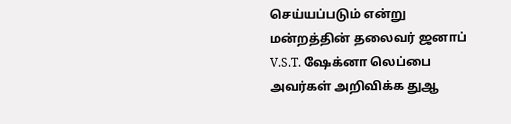செய்யப்படும் என்று மன்றத்தின் தலைவர் ஜனாப் V.S.T. ஷேக்னா லெப்பை அவர்கள் அறிவிக்க துஆ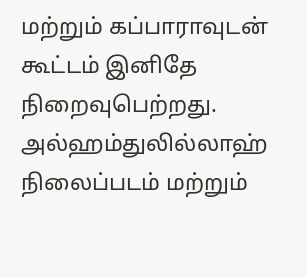மற்றும் கப்பாராவுடன் கூட்டம் இனிதே நிறைவுபெற்றது. அல்ஹம்துலில்லாஹ்
நிலைப்படம் மற்றும்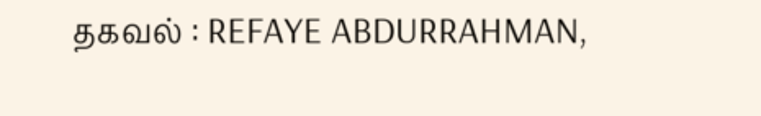தகவல் : REFAYE ABDURRAHMAN,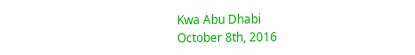Kwa Abu Dhabi
October 8th, 2016